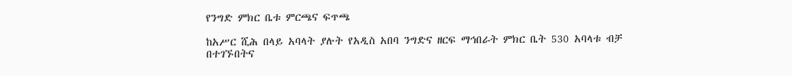የንግድ ምክር ቤቱ ምርጫና ፍጥጫ

ከአሥር ሺሕ በላይ አባላት ያሉት የአዲስ አበባ ንግድና ዘርፍ ማኅበራት ምክር ቤት 530 አባላቱ ብቻ በተገኙበትና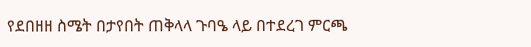የደበዘዘ ስሜት በታየበት ጠቅላላ ጉባዔ ላይ በተደረገ ምርጫ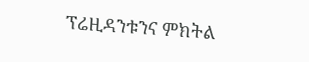ፕሬዚዳንቱንና ምክትል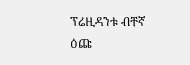ፕሬዚዳንቱ ብቸኛ ዕጩ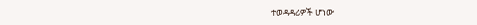ተወዳዳሪዎች ሆነው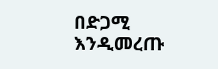በድጋሚ እንዲመረጡ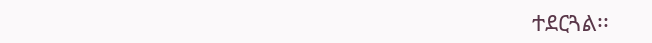ተደርጓል፡፡